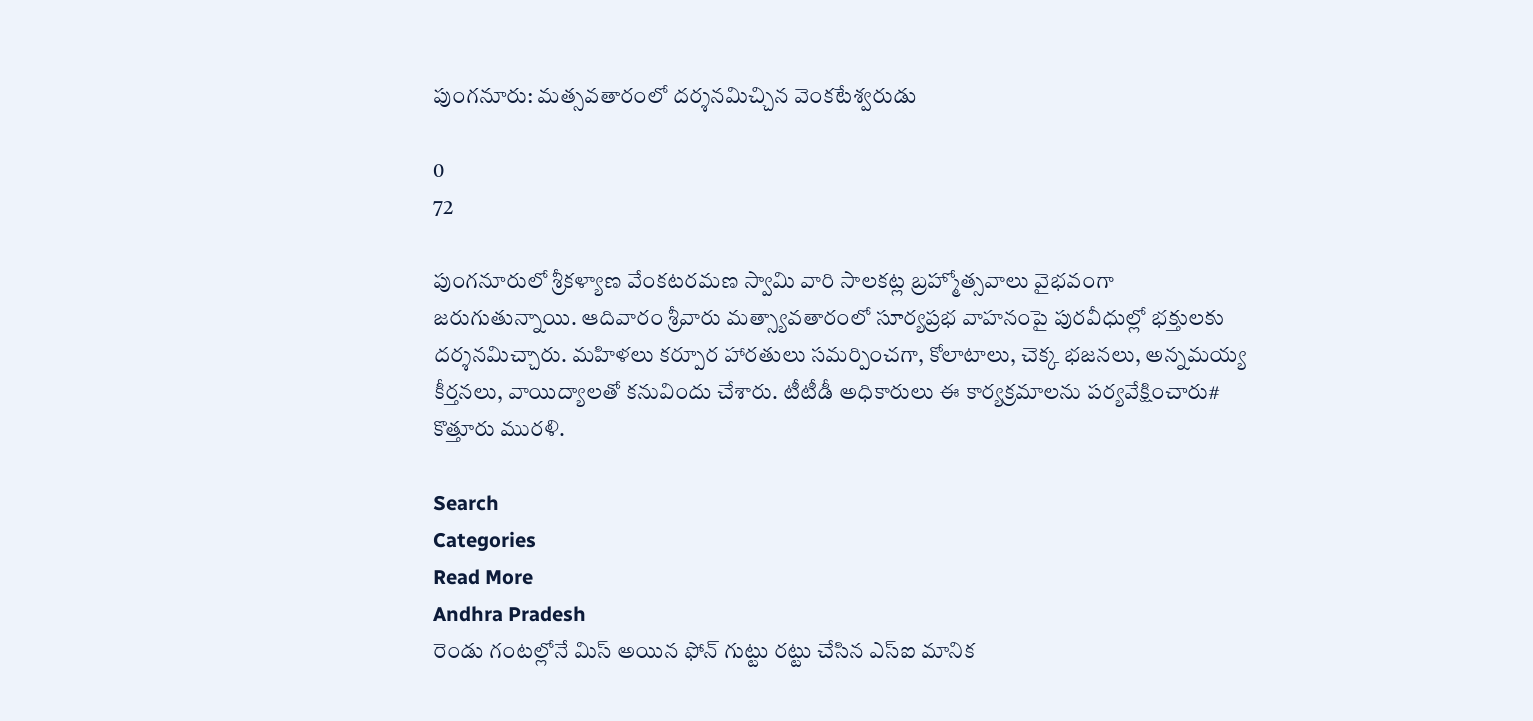పుంగనూరు: మత్సవతారంలో దర్శనమిచ్చిన వెంకటేశ్వరుడు

0
72

పుంగనూరులో శ్రీకళ్యాణ వేంకటరమణ స్వామి వారి సాలకట్ల బ్రహ్మోత్సవాలు వైభవంగా జరుగుతున్నాయి. ఆదివారం శ్రీవారు మత్స్యావతారంలో సూర్యప్రభ వాహనంపై పురవీధుల్లో భక్తులకు దర్శనమిచ్చారు. మహిళలు కర్పూర హారతులు సమర్పించగా, కోలాటాలు, చెక్క భజనలు, అన్నమయ్య కీర్తనలు, వాయిద్యాలతో కనువిందు చేశారు. టీటీడీ అధికారులు ఈ కార్యక్రమాలను పర్యవేక్షించారు# కొత్తూరు మురళి.

Search
Categories
Read More
Andhra Pradesh
రెండు గంటల్లోనే మిస్ అయిన ఫోన్ గుట్టు రట్టు చేసిన ఎస్‌ఐ మానిక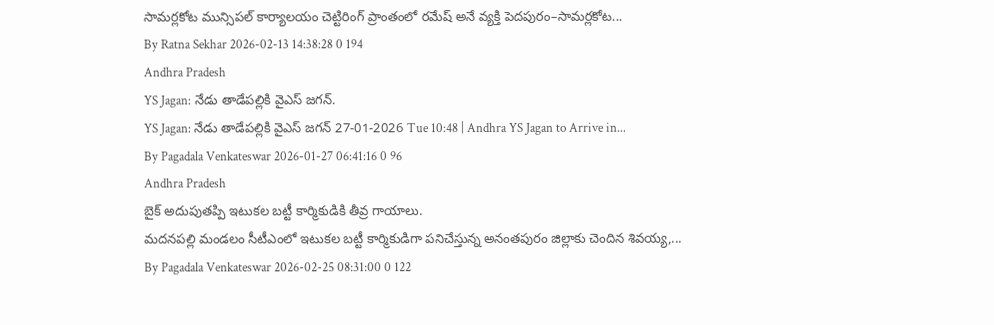సామర్లకోట మున్సిపల్ కార్యాలయం చెట్టిరింగ్ ప్రాంతంలో రమేష్ అనే వ్యక్తి పెదపురం–సామర్లకోట...
By Ratna Sekhar 2026-02-13 14:38:28 0 194
Andhra Pradesh
YS Jagan: నేడు తాడేపల్లికి వైఎస్ జగన్.
YS Jagan: నేడు తాడేపల్లికి వైఎస్ జగన్ 27-01-2026 Tue 10:48 | Andhra YS Jagan to Arrive in...
By Pagadala Venkateswar 2026-01-27 06:41:16 0 96
Andhra Pradesh
బైక్ అదుపుతప్పి ఇటుకల బట్టీ కార్మికుడికి తీవ్ర గాయాలు.
మదనపల్లి మండలం సీటీఎంలో ఇటుకల బట్టీ కార్మికుడిగా పనిచేస్తున్న అనంతపురం జిల్లాకు చెందిన శివయ్య,...
By Pagadala Venkateswar 2026-02-25 08:31:00 0 122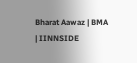Bharat Aawaz | BMA | IINNSIDE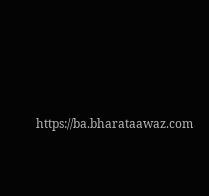https://ba.bharataawaz.com